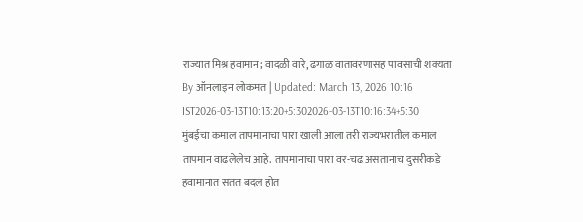राज्यात मिश्र हवामान; वादळी वारे, ढगाळ वातावरणासह पावसाची शक्यता
By ऑनलाइन लोकमत | Updated: March 13, 2026 10:16 IST2026-03-13T10:13:20+5:302026-03-13T10:16:34+5:30
मुंबईचा कमाल तापमानाचा पारा खाली आला तरी राज्यभरातील कमाल तापमान वाढलेलेच आहे. तापमानाचा पारा वर-चढ असतानाच दुसरीकडे हवामानात सतत बदल होत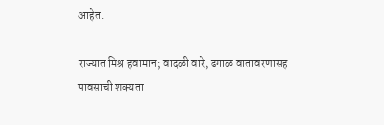आहेत.

राज्यात मिश्र हवामान; वादळी वारे, ढगाळ वातावरणासह पावसाची शक्यता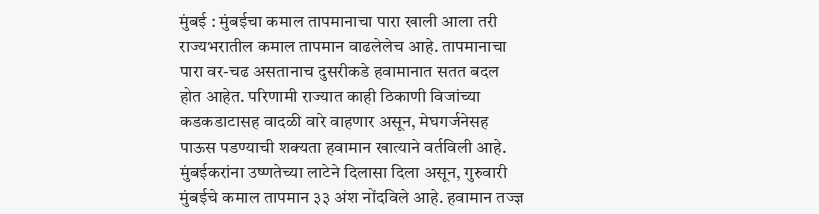मुंबई : मुंबईचा कमाल तापमानाचा पारा खाली आला तरी राज्यभरातील कमाल तापमान वाढलेलेच आहे. तापमानाचा पारा वर-चढ असतानाच दुसरीकडे हवामानात सतत बदल होत आहेत. परिणामी राज्यात काही ठिकाणी विजांच्या कडकडाटासह वादळी वारे वाहणार असून, मेघगर्जनेसह पाऊस पडण्याची शक्यता हवामान खात्याने वर्तविली आहे.
मुंबईकरांना उष्णतेच्या लाटेने दिलासा दिला असून, गुरुवारी मुंबईचे कमाल तापमान ३३ अंश नोंदविले आहे. हवामान तज्ज्ञ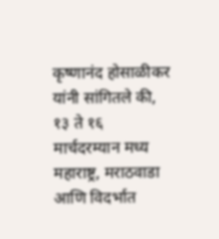कृष्णानंद होसाळीकर यांनी सांगितले की, १३ ते १६ मार्चदरम्यान मध्य महाराष्ट्र, मराठवाडा आणि विदर्भात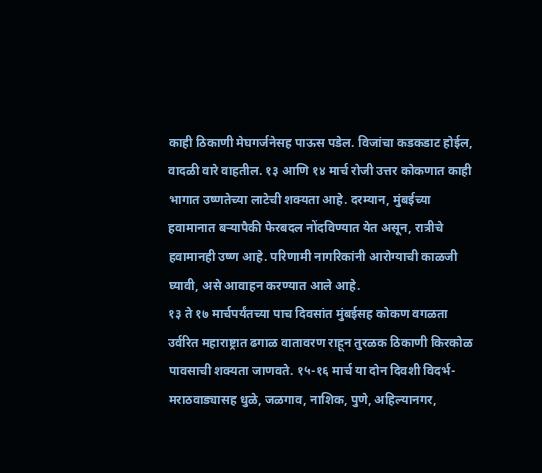काही ठिकाणी मेघगर्जनेसह पाऊस पडेल. विजांचा कडकडाट होईल, वादळी वारे वाहतील. १३ आणि १४ मार्च रोजी उत्तर कोकणात काही भागात उष्णतेच्या लाटेची शक्यता आहे. दरम्यान, मुंबईच्या हवामानात बऱ्यापैकी फेरबदल नोंदविण्यात येत असून, रात्रीचे हवामानही उष्ण आहे. परिणामी नागरिकांनी आरोग्याची काळजी घ्यावी, असे आवाहन करण्यात आले आहे.
१३ ते १७ मार्चपर्यंतच्या पाच दिवसांत मुंबईसह कोकण वगळता उर्वरित महाराष्ट्रात ढगाळ वातावरण राहून तुरळक ठिकाणी किरकोळ पावसाची शक्यता जाणवते. १५-१६ मार्च या दोन दिवशी विदर्भ-मराठवाड्यासह धुळे, जळगाव, नाशिक, पुणे, अहिल्यानगर,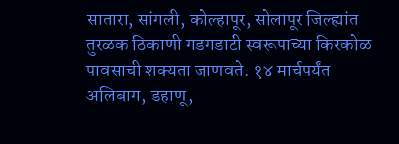सातारा, सांगली, कोल्हापूर, सोलापूर जिल्ह्यांत तुरळक ठिकाणी गडगडाटी स्वरूपाच्या किरकोळ पावसाची शक्यता जाणवते. १४ मार्चपर्यंत अलिबाग, डहाणू,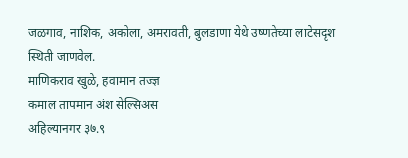जळगाव, नाशिक, अकोला, अमरावती, बुलडाणा येथे उष्णतेच्या लाटेसदृश स्थिती जाणवेल.
माणिकराव खुळे, हवामान तज्ज्ञ
कमाल तापमान अंश सेल्सिअस
अहिल्यानगर ३७.९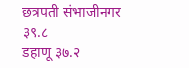छत्रपती संभाजीनगर ३९.८
डहाणू ३७.२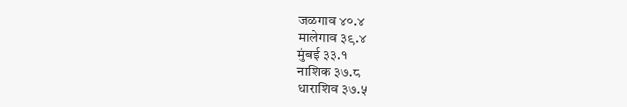जळगाव ४०.४
मालेगाव ३९.४
मुंबई ३३.१
नाशिक ३७.८
धाराशिव ३७.५